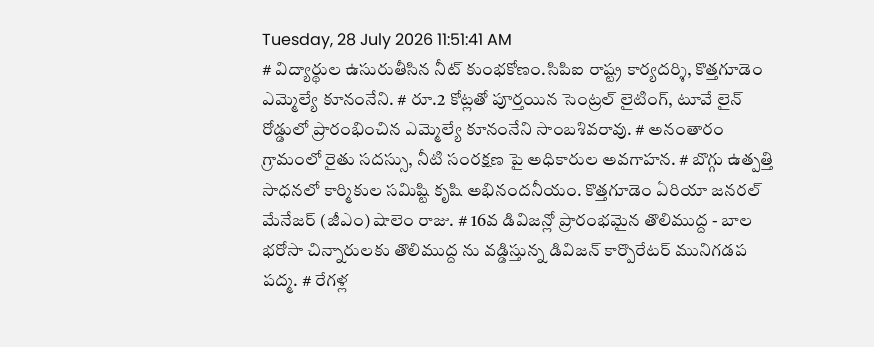Tuesday, 28 July 2026 11:51:41 AM
# విద్యార్థుల ఉసురుతీసిన నీట్ కుంభకోణం.సిపిఐ రాష్ట్ర కార్యదర్శి, కొత్తగూడెం ఎమ్మెల్యే కూనంనేని. # రూ.2 కోట్లతో పూర్తయిన సెంట్రల్ లైటింగ్, టూవే లైన్ రోడ్డులో ప్రారంభించిన ఎమ్మెల్యే కూనంనేని సాంబశివరావు. # అనంతారం గ్రామంలో రైతు సదస్సు, నీటి సంరక్షణ పై అధికారుల అవగాహన. # బొగ్గు ఉత్పత్తి సాధనలో కార్మికుల సమిష్టి కృషి అభినందనీయం. కొత్తగూడెం ఏరియా జనరల్ మేనేజర్ (జీఎం) షాలెం రాజు. # 16వ డివిజన్లో ప్రారంభమైన తొలిముద్ద - బాల భరోసా చిన్నారులకు తొలిముద్ద ను వడ్డిస్తున్న డివిజన్ కార్పొరేటర్ మునిగడప పద్మ. # రేగళ్ల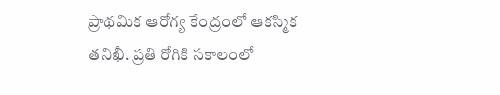ప్రాథమిక ఆరోగ్య కేంద్రంలో ఆకస్మిక తనిఖీ. ప్రతి రోగికి సకాలంలో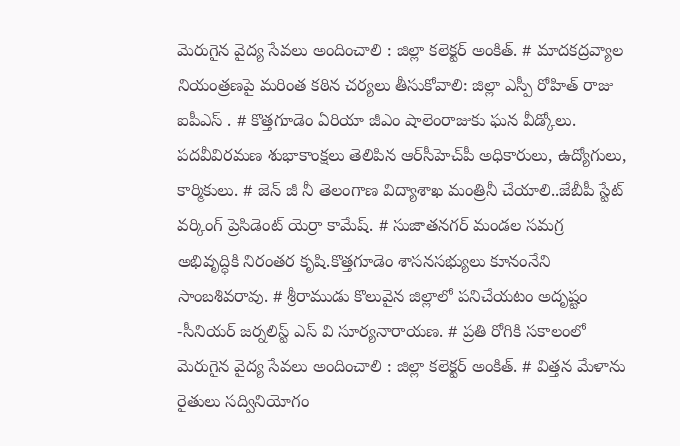మెరుగైన వైద్య సేవలు అందించాలి : జిల్లా కలెక్టర్ అంకిత్. # మాదకద్రవ్యాల నియంత్రణపై మరింత కఠిన చర్యలు తీసుకోవాలి: జిల్లా ఎస్పీ రోహిత్ రాజు ఐపీఎస్ . # కొత్తగూడెం ఏరియా జీఎం షాలెంరాజుకు ఘన వీడ్కోలు. పదవీవిరమణ శుభాకాంక్షలు తెలిపిన ఆర్‌సీహెచ్‌పీ అధికారులు, ఉద్యోగులు, కార్మికులు. # జెన్ జీ నీ తెలంగాణ విద్యాశాఖ మంత్రినీ చేయాలి..జేబీపీ స్టేట్ వర్కింగ్ ప్రెసిడెంట్ యెర్రా కామేష్. # సుజాతనగర్ మండల సమగ్ర అభివృద్ధికి నిరంతర కృషి.కొత్తగూడెం శాసనసభ్యులు కూనంనేని సాంబశివరావు. # శ్రీరాముడు కొలువైన జిల్లాలో పనిచేయటం అదృష్టం -సీనియర్ జర్నలిస్ట్ ఎస్ వి సూర్యనారాయణ. # ప్రతి రోగికి సకాలంలో మెరుగైన వైద్య సేవలు అందించాలి : జిల్లా కలెక్టర్ అంకిత్. # విత్తన మేళాను రైతులు సద్వినియోగం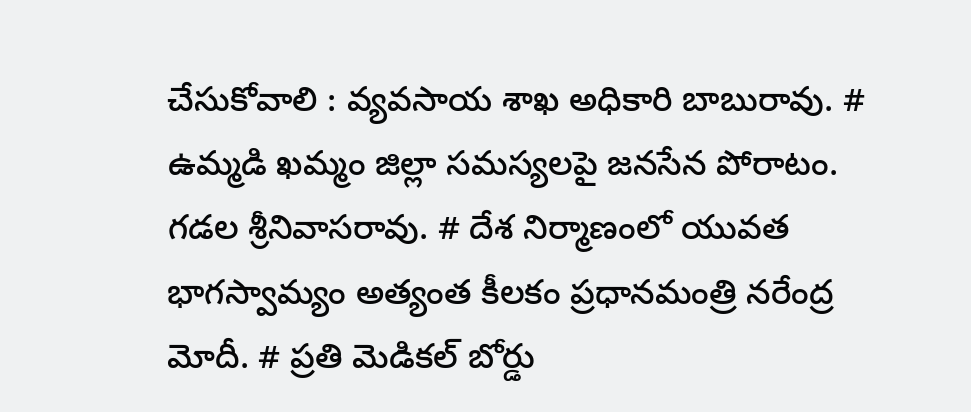చేసుకోవాలి : వ్యవసాయ శాఖ అధికారి బాబురావు. # ఉమ్మడి ఖమ్మం జిల్లా సమస్యలపై జనసేన పోరాటం. గడల శ్రీనివాసరావు. # దేశ నిర్మాణంలో యువత భాగస్వామ్యం అత్యంత కీలకం ప్రధానమంత్రి నరేంద్ర మోదీ. # ప్రతి మెడికల్ బోర్డు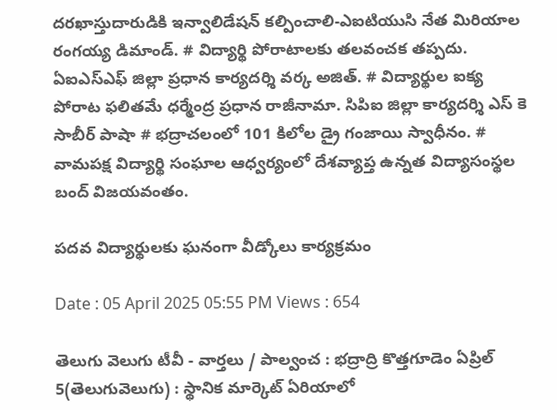దరఖాస్తుదారుడికి ఇన్వాలిడేషన్ కల్పించాలి-ఎఐటియుసి నేత మిరియాల రంగయ్య డిమాండ్. # విద్యార్థి పోరాటాలకు తలవంచక తప్పదు. ఏఐఎస్ఎఫ్ జిల్లా ప్రధాన కార్యదర్శి వర్క అజిత్. # విద్యార్థుల ఐక్య పోరాట ఫలితమే ధర్మేంద్ర ప్రధాన రాజీనామా. సిపిఐ జిల్లా కార్యదర్శి ఎస్ కె సాబీర్ పాషా # భద్రాచలంలో 101 కిలోల డ్రై గంజాయి స్వాధీనం. # వామపక్ష విద్యార్థి సంఘాల ఆధ్వర్యంలో దేశవ్యాప్త ఉన్నత విద్యాసంస్థల బంద్ విజయవంతం.

పదవ విద్యార్థులకు ఘనంగా వీడ్కోలు కార్యక్రమం

Date : 05 April 2025 05:55 PM Views : 654

తెలుగు వెలుగు టీవీ - వార్తలు / పాల్వంచ : భద్రాద్రి కొత్తగూడెం ఏప్రిల్ 5(తెలుగువెలుగు) : స్థానిక మార్కెట్ ఏరియాలో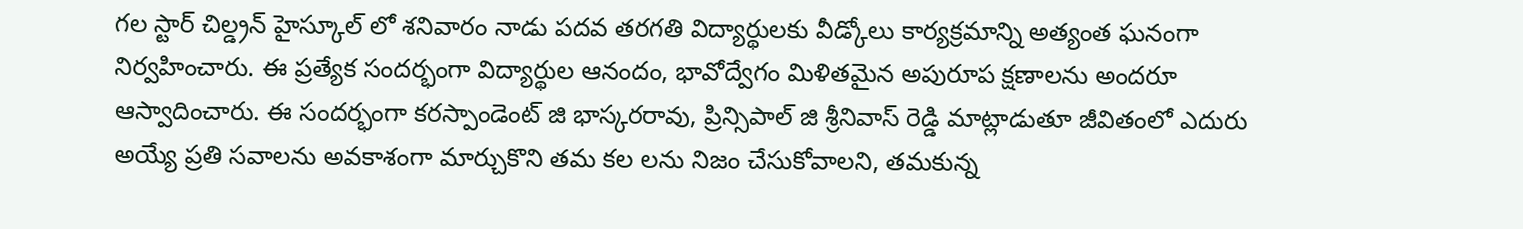గల స్టార్ చిల్డ్రన్ హైస్కూల్ లో శనివారం నాడు పదవ తరగతి విద్యార్థులకు వీడ్కోలు కార్యక్రమాన్ని అత్యంత ఘనంగా నిర్వహించారు. ఈ ప్రత్యేక సందర్భంగా విద్యార్థుల ఆనందం, భావోద్వేగం మిళితమైన అపురూప క్షణాలను అందరూ ఆస్వాదించారు. ఈ సందర్భంగా కరస్పాండెంట్ జి భాస్కరరావు, ప్రిన్సిపాల్ జి శ్రీనివాస్ రెడ్డి మాట్లాడుతూ జీవితంలో ఎదురు అయ్యే ప్రతి సవాలను అవకాశంగా మార్చుకొని తమ కల లను నిజం చేసుకోవాలని, తమకున్న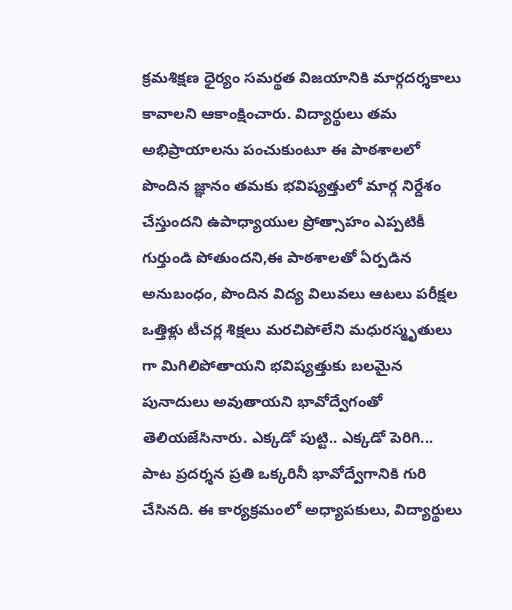క్రమశిక్షణ ధైర్యం సమర్థత విజయానికి మార్గదర్శకాలు కావాలని ఆకాంక్షించారు. విద్యార్థులు తమ అభిప్రాయాలను పంచుకుంటూ ఈ పాఠశాలలో పొందిన జ్ఞానం తమకు భవిష్యత్తులో మార్గ నిర్దేశం చేస్తుందని ఉపాధ్యాయుల ప్రోత్సాహం ఎప్పటికీ గుర్తుండి పోతుందని,ఈ పాఠశాలతో ఏర్పడిన అనుబంధం, పొందిన విద్య విలువలు ఆటలు పరీక్షల ఒత్తిళ్లు టీచర్ల శిక్షలు మరచిపోలేని మధురస్మృతులు గా మిగిలిపోతాయని భవిష్యత్తుకు బలమైన పునాదులు అవుతాయని భావోద్వేగంతో తెలియజేసినారు. ఎక్కడో పుట్టి.. ఎక్కడో పెరిగి... పాట ప్రదర్శన ప్రతి ఒక్కరినీ భావోద్వేగానికి గురి చేసినది. ఈ కార్యక్రమంలో అధ్యాపకులు, విద్యార్థులు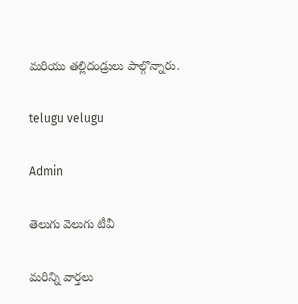మరియు తల్లిదండ్రులు పాల్గొన్నారు.

telugu velugu

Admin

తెలుగు వెలుగు టీవీ

మరిన్ని వార్తలు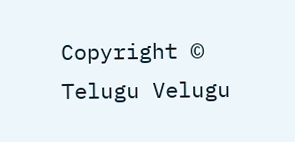Copyright © Telugu Velugu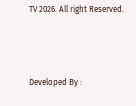TV 2026. All right Reserved.



Developed By :